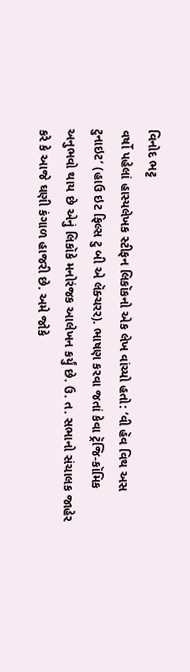વિનોદ ભટ્ટ
વર્ષો પહેલાં હાસ્યલેખક સ્ટીફન લિકૉકનો એક લેખ વાંચ્યો હતો: ‘વી હૅવ વિથ અસ ટુનાઇટ’ (હાઉ ઇટ ફિલ્સ ટુ બી એ લૅક્ચરર). ભાષણ કરવા જતાં કેવા ટ્રૅજિ-કૉમિક અનુભવો થાય છે એનું લિકૉકે મનોરંજક આલેખન કર્યું છે. ઉ. ત. સભાનો સંચાલક જાહેર કરે કે આજે ઘણી કંગાળ હાજરી છે. અમે જોકે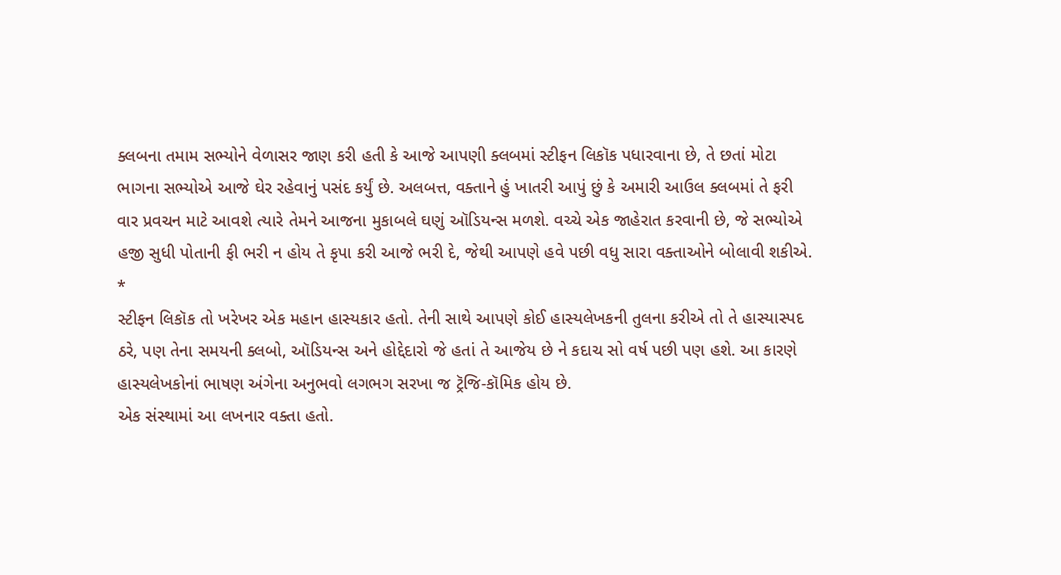ક્લબના તમામ સભ્યોને વેળાસર જાણ કરી હતી કે આજે આપણી ક્લબમાં સ્ટીફન લિકૉક પધારવાના છે, તે છતાં મોટા ભાગના સભ્યોએ આજે ઘેર રહેવાનું પસંદ કર્યું છે. અલબત્ત, વક્તાને હું ખાતરી આપું છું કે અમારી આઉલ ક્લબમાં તે ફરી વાર પ્રવચન માટે આવશે ત્યારે તેમને આજના મુકાબલે ઘણું ઑડિયન્સ મળશે. વચ્ચે એક જાહેરાત કરવાની છે, જે સભ્યોએ હજી સુધી પોતાની ફી ભરી ન હોય તે કૃપા કરી આજે ભરી દે, જેથી આપણે હવે પછી વધુ સારા વક્તાઓને બોલાવી શકીએ.
*
સ્ટીફન લિકૉક તો ખરેખર એક મહાન હાસ્યકાર હતો. તેની સાથે આપણે કોઈ હાસ્યલેખકની તુલના કરીએ તો તે હાસ્યાસ્પદ ઠરે, પણ તેના સમયની ક્લબો, ઑડિયન્સ અને હોદ્દેદારો જે હતાં તે આજેય છે ને કદાચ સો વર્ષ પછી પણ હશે. આ કારણે હાસ્યલેખકોનાં ભાષણ અંગેના અનુભવો લગભગ સરખા જ ટ્રૅજિ-કૉમિક હોય છે.
એક સંસ્થામાં આ લખનાર વક્તા હતો.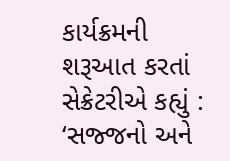કાર્યક્રમની શરૂઆત કરતાં સેક્રેટરીએ કહ્યું : ‘સજ્જનો અને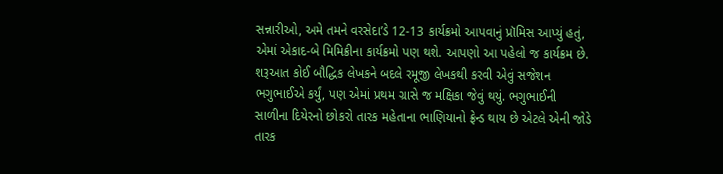સન્નારીઓ, અમે તમને વરસેદા’ડે 12-13 કાર્યક્રમો આપવાનું પ્રૉમિસ આપ્યું હતું, એમાં એકાદ-બે મિમિક્રીના કાર્યક્રમો પણ થશે. આપણો આ પહેલો જ કાર્યક્રમ છે. શરૂઆત કોઈ બૌદ્ધિક લેખકને બદલે રમૂજી લેખકથી કરવી એવું સજેશન ભગુભાઈએ કર્યું, પણ એમાં પ્રથમ ગ્રાસે જ મક્ષિકા જેવું થયું. ભગુભાઈની સાળીના દિયેરનો છોકરો તારક મહેતાના ભાણિયાનો ફ્રેન્ડ થાય છે એટલે એની જોડે તારક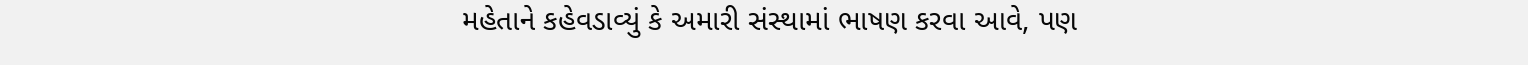મહેતાને કહેવડાવ્યું કે અમારી સંસ્થામાં ભાષણ કરવા આવે, પણ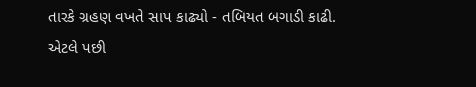તારકે ગ્રહણ વખતે સાપ કાઢ્યો - તબિયત બગાડી કાઢી.
એટલે પછી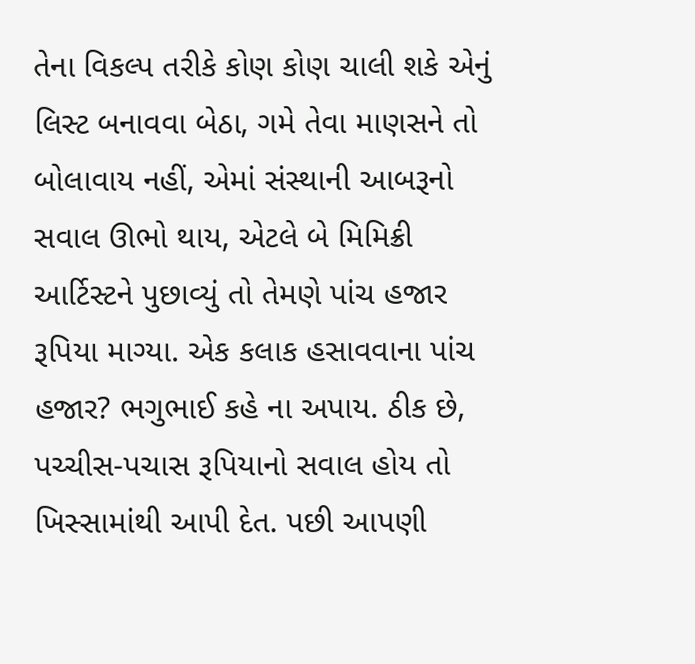તેના વિકલ્પ તરીકે કોણ કોણ ચાલી શકે એનું લિસ્ટ બનાવવા બેઠા, ગમે તેવા માણસને તો બોલાવાય નહીં, એમાં સંસ્થાની આબરૂનો સવાલ ઊભો થાય, એટલે બે મિમિક્રી આર્ટિસ્ટને પુછાવ્યું તો તેમણે પાંચ હજાર રૂપિયા માગ્યા. એક કલાક હસાવવાના પાંચ હજાર? ભગુભાઈ કહે ના અપાય. ઠીક છે, પચ્ચીસ-પચાસ રૂપિયાનો સવાલ હોય તો ખિસ્સામાંથી આપી દેત. પછી આપણી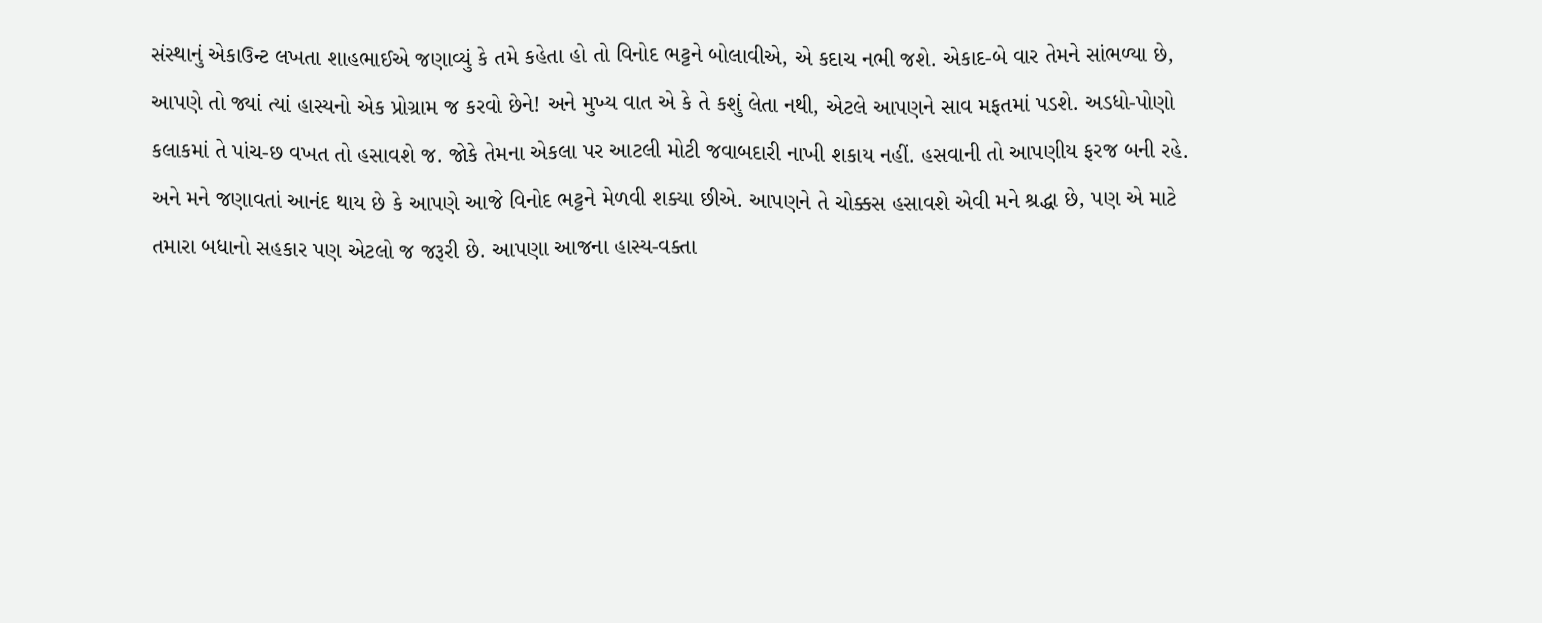સંસ્થાનું એકાઉન્ટ લખતા શાહભાઈએ જણાવ્યું કે તમે કહેતા હો તો વિનોદ ભટ્ટને બોલાવીએ, એ કદાચ નભી જશે. એકાદ-બે વાર તેમને સાંભળ્યા છે, આપણે તો જ્યાં ત્યાં હાસ્યનો એક પ્રોગ્રામ જ કરવો છેને! અને મુખ્ય વાત એ કે તે કશું લેતા નથી, એટલે આપણને સાવ મફતમાં પડશે. અડધો-પોણો કલાકમાં તે પાંચ-છ વખત તો હસાવશે જ. જોકે તેમના એકલા પર આટલી મોટી જવાબદારી નાખી શકાય નહીં. હસવાની તો આપણીય ફરજ બની રહે.
અને મને જણાવતાં આનંદ થાય છે કે આપણે આજે વિનોદ ભટ્ટને મેળવી શક્યા છીએ. આપણને તે ચોક્કસ હસાવશે એવી મને શ્રદ્ધા છે, પણ એ માટે તમારા બધાનો સહકાર પણ એટલો જ જરૂરી છે. આપણા આજના હાસ્ય-વક્તા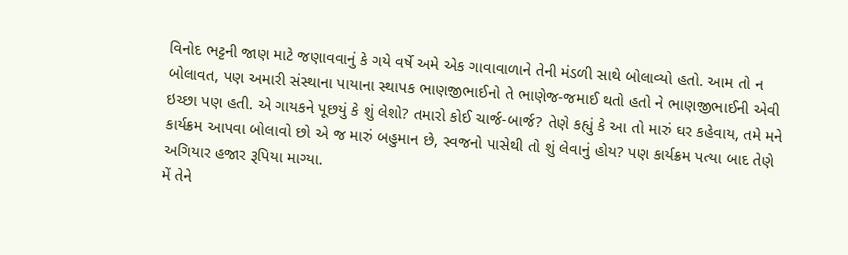વિનોદ ભટ્ટની જાણ માટે જણાવવાનું કે ગયે વર્ષે અમે એક ગાવાવાળાને તેની મંડળી સાથે બોલાવ્યો હતો. આમ તો ન બોલાવત, પણ અમારી સંસ્થાના પાયાના સ્થાપક ભાણજીભાઈનો તે ભાણેજ-જમાઈ થતો હતો ને ભાણજીભાઈની એવી ઇચ્છા પણ હતી. એ ગાયકને પૂછયું કે શું લેશો? તમારો કોઈ ચાર્જ-બાર્જ? તેણે કહ્યું કે આ તો મારું ઘર કહેવાય, તમે મને કાર્યક્રમ આપવા બોલાવો છો એ જ મારું બહુમાન છે, સ્વજનો પાસેથી તો શું લેવાનું હોય? પણ કાર્યક્રમ પત્યા બાદ તેણે અગિયાર હજાર રૂપિયા માગ્યા.
મેં તેને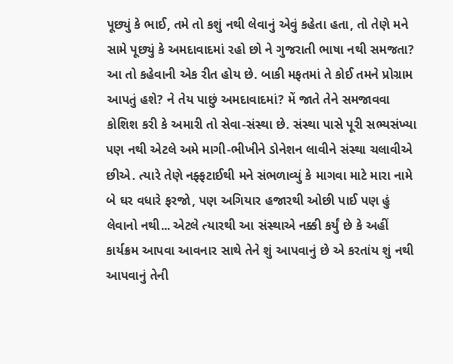પૂછ્યું કે ભાઈ, તમે તો કશું નથી લેવાનું એવું કહેતા હતા, તો તેણે મને સામે પૂછ્યું કે અમદાવાદમાં રહો છો ને ગુજરાતી ભાષા નથી સમજતા? આ તો કહેવાની એક રીત હોય છે. બાકી મફતમાં તે કોઈ તમને પ્રોગ્રામ આપતું હશે? ને તેય પાછું અમદાવાદમાં? મેં જાતે તેને સમજાવવા કોશિશ કરી કે અમારી તો સેવા-સંસ્થા છે. સંસ્થા પાસે પૂરી સભ્યસંખ્યા પણ નથી એટલે અમે માગી-ભીખીને ડોનેશન લાવીને સંસ્થા ચલાવીએ છીએ. ત્યારે તેણે નફ્ફટાઈથી મને સંભળાવ્યું કે માગવા માટે મારા નામે બે ઘર વધારે ફરજો, પણ અગિયાર હજારથી ઓછી પાઈ પણ હું લેવાનો નથી... એટલે ત્યારથી આ સંસ્થાએ નક્કી કર્યું છે કે અહીં કાર્યક્રમ આપવા આવનાર સાથે તેને શું આપવાનું છે એ કરતાંય શું નથી આપવાનું તેની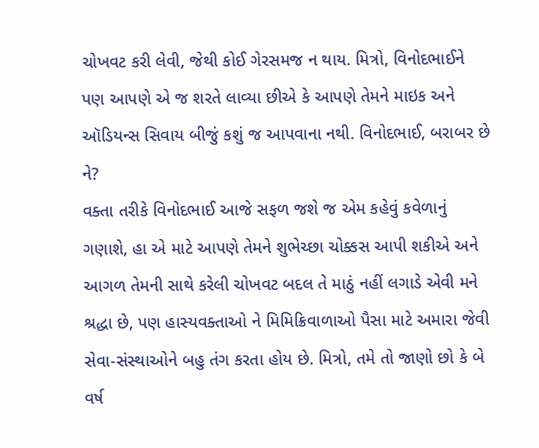ચોખવટ કરી લેવી, જેથી કોઈ ગેરસમજ ન થાય. મિત્રો, વિનોદભાઈને પણ આપણે એ જ શરતે લાવ્યા છીએ કે આપણે તેમને માઇક અને ઑડિયન્સ સિવાય બીજું કશું જ આપવાના નથી. વિનોદભાઈ, બરાબર છે ને?
વક્તા તરીકે વિનોદભાઈ આજે સફળ જશે જ એમ કહેવું કવેળાનું ગણાશે, હા એ માટે આપણે તેમને શુભેચ્છા ચોક્કસ આપી શકીએ અને આગળ તેમની સાથે કરેલી ચોખવટ બદલ તે માઠું નહીં લગાડે એવી મને શ્રદ્ધા છે, પણ હાસ્યવક્તાઓ ને મિમિક્રિવાળાઓ પૈસા માટે અમારા જેવી સેવા-સંસ્થાઓને બહુ તંગ કરતા હોય છે. મિત્રો, તમે તો જાણો છો કે બે વર્ષ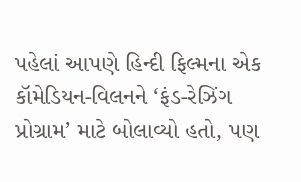પહેલાં આપણે હિન્દી ફિલ્મના એક કૉમેડિયન-વિલનને ‘ફંડ-રેઝિંગ પ્રોગ્રામ’ માટે બોલાવ્યો હતો, પણ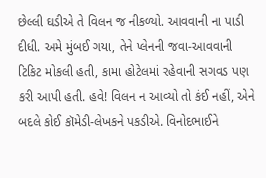છેલ્લી ઘડીએ તે વિલન જ નીકળ્યો. આવવાની ના પાડી દીધી. અમે મુંબઈ ગયા, તેને પ્લેનની જવા-આવવાની ટિકિટ મોકલી હતી, કામા હોટેલમાં રહેવાની સગવડ પણ કરી આપી હતી. હવે! વિલન ન આવ્યો તો કંઈ નહીં, એને બદલે કોઈ કૉમેડી-લેખકને પકડીએ. વિનોદભાઈને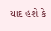યાદ હશે કે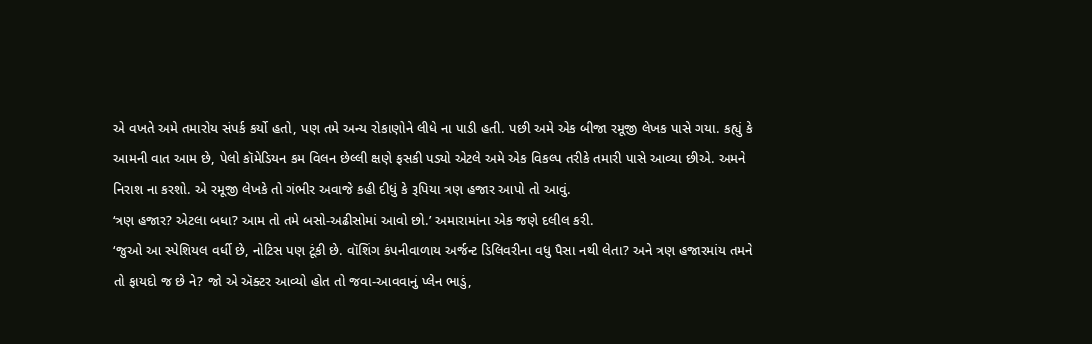એ વખતે અમે તમારોય સંપર્ક કર્યો હતો, પણ તમે અન્ય રોકાણોને લીધે ના પાડી હતી. પછી અમે એક બીજા રમૂજી લેખક પાસે ગયા. કહ્યું કે આમની વાત આમ છે, પેલો કૉમેડિયન કમ વિલન છેલ્લી ક્ષણે ફસકી પડ્યો એટલે અમે એક વિકલ્પ તરીકે તમારી પાસે આવ્યા છીએ. અમને નિરાશ ના કરશો. એ રમૂજી લેખકે તો ગંભીર અવાજે કહી દીધું કે રૂપિયા ત્રણ હજાર આપો તો આવું.
‘ત્રણ હજાર? એટલા બધા? આમ તો તમે બસો-અઢીસોમાં આવો છો.’ અમારામાંના એક જણે દલીલ કરી.
‘જુઓ આ સ્પેશિયલ વર્ધી છે, નોટિસ પણ ટૂંકી છે. વૉશિંગ કંપનીવાળાય અર્જન્ટ ડિલિવરીના વધુ પૈસા નથી લેતા? અને ત્રણ હજારમાંય તમને તો ફાયદો જ છે ને? જો એ ઍક્ટર આવ્યો હોત તો જવા-આવવાનું પ્લેન ભાડું,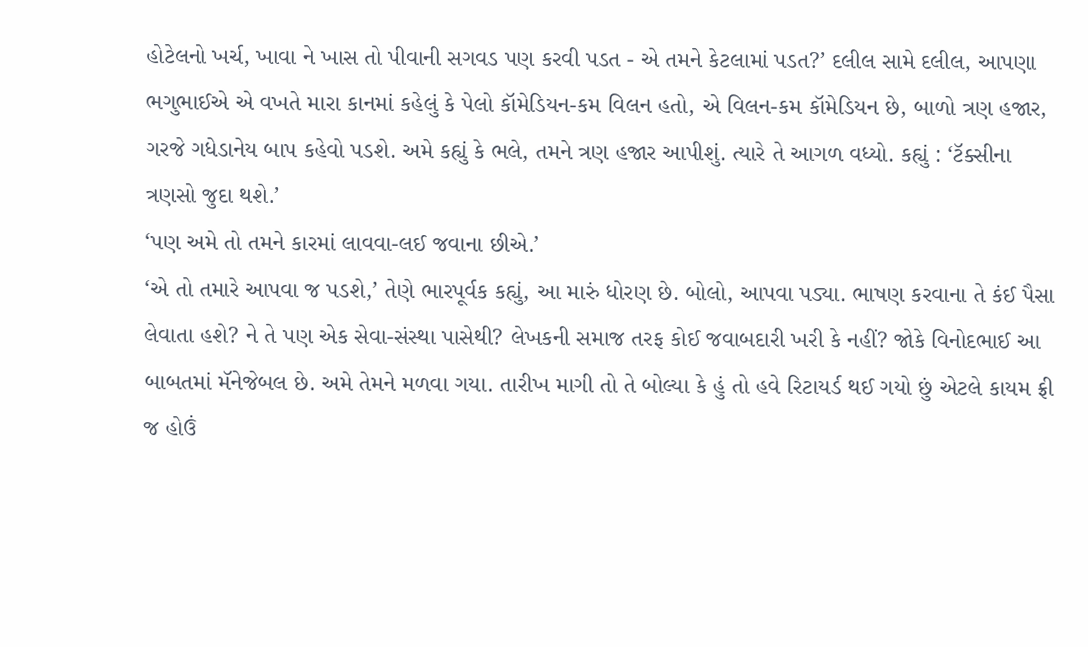હોટેલનો ખર્ચ, ખાવા ને ખાસ તો પીવાની સગવડ પણ કરવી પડત - એ તમને કેટલામાં પડત?’ દલીલ સામે દલીલ, આપણા ભગુભાઈએ એ વખતે મારા કાનમાં કહેલું કે પેલો કૉમેડિયન-કમ વિલન હતો, એ વિલન-કમ કૉમેડિયન છે, બાળો ત્રણ હજાર, ગરજે ગધેડાનેય બાપ કહેવો પડશે. અમે કહ્યું કે ભલે, તમને ત્રણ હજાર આપીશું. ત્યારે તે આગળ વધ્યો. કહ્યું : ‘ટૅક્સીના ત્રણસો જુદા થશે.’
‘પણ અમે તો તમને કારમાં લાવવા-લઈ જવાના છીએ.’
‘એ તો તમારે આપવા જ પડશે,’ તેણે ભારપૂર્વક કહ્યું, આ મારું ધોરણ છે. બોલો, આપવા પડ્યા. ભાષણ કરવાના તે કંઈ પૈસા લેવાતા હશે? ને તે પણ એક સેવા-સંસ્થા પાસેથી? લેખકની સમાજ તરફ કોઈ જવાબદારી ખરી કે નહીં? જોકે વિનોદભાઈ આ બાબતમાં મૅનેજેબલ છે. અમે તેમને મળવા ગયા. તારીખ માગી તો તે બોલ્યા કે હું તો હવે રિટાયર્ડ થઈ ગયો છું એટલે કાયમ ફ્રી જ હોઉં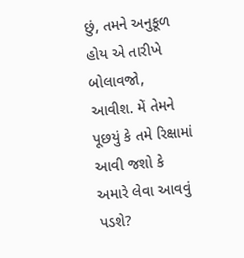છું, તમને અનુકૂળ હોય એ તારીખે બોલાવજો, આવીશ. મેં તેમને પૂછયું કે તમે રિક્ષામાં આવી જશો કે અમારે લેવા આવવું પડશે?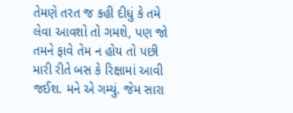તેમણે તરત જ કહી દીધું કે તમે લેવા આવશો તો ગમશે, પણ જો તમને ફાવે તેમ ન હોય તો પછી મારી રીતે બસ કે રિક્ષામાં આવી જઈશ. મને એ ગમ્યું. જેમ સારા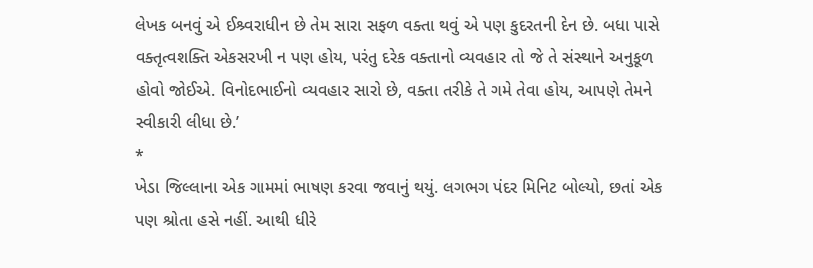લેખક બનવું એ ઈશ્ર્વરાધીન છે તેમ સારા સફળ વક્તા થવું એ પણ કુદરતની દેન છે. બધા પાસે વક્તૃત્વશક્તિ એકસરખી ન પણ હોય, પરંતુ દરેક વક્તાનો વ્યવહાર તો જે તે સંસ્થાને અનુકૂળ હોવો જોઈએ. વિનોદભાઈનો વ્યવહાર સારો છે, વક્તા તરીકે તે ગમે તેવા હોય, આપણે તેમને સ્વીકારી લીધા છે.’
*
ખેડા જિલ્લાના એક ગામમાં ભાષણ કરવા જવાનું થયું. લગભગ પંદર મિનિટ બોલ્યો, છતાં એક પણ શ્રોતા હસે નહીં. આથી ધીરે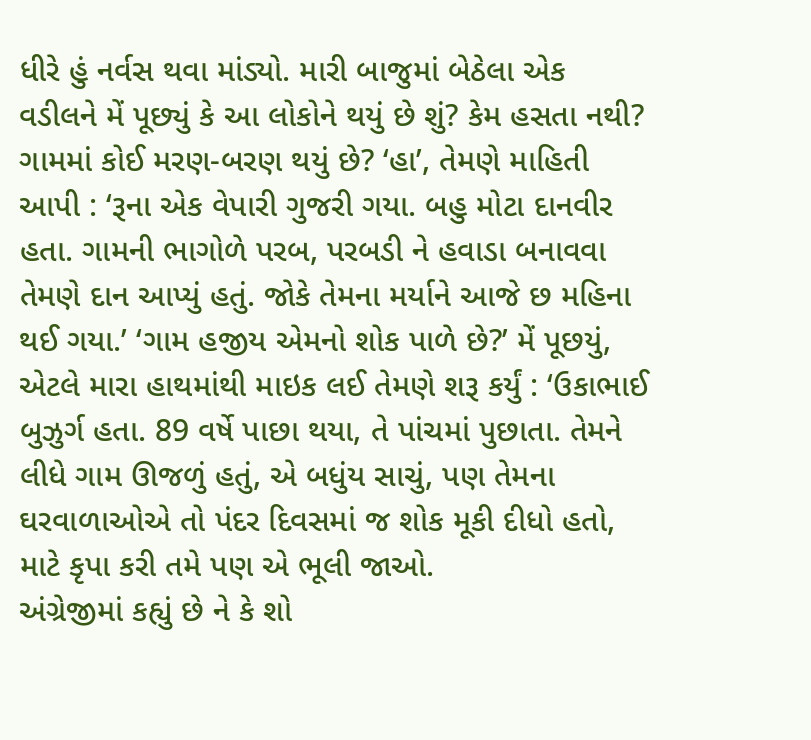ધીરે હું નર્વસ થવા માંડ્યો. મારી બાજુમાં બેઠેલા એક વડીલને મેં પૂછ્યું કે આ લોકોને થયું છે શું? કેમ હસતા નથી? ગામમાં કોઈ મરણ-બરણ થયું છે? ‘હા’, તેમણે માહિતી આપી : ‘રૂના એક વેપારી ગુજરી ગયા. બહુ મોટા દાનવીર હતા. ગામની ભાગોળે પરબ, પરબડી ને હવાડા બનાવવા તેમણે દાન આપ્યું હતું. જોકે તેમના મર્યાને આજે છ મહિના થઈ ગયા.’ ‘ગામ હજીય એમનો શોક પાળે છે?’ મેં પૂછયું, એટલે મારા હાથમાંથી માઇક લઈ તેમણે શરૂ કર્યું : ‘ઉકાભાઈ બુઝુર્ગ હતા. 89 વર્ષે પાછા થયા, તે પાંચમાં પુછાતા. તેમને લીધે ગામ ઊજળું હતું, એ બધુંય સાચું, પણ તેમના ઘરવાળાઓએ તો પંદર દિવસમાં જ શોક મૂકી દીધો હતો, માટે કૃપા કરી તમે પણ એ ભૂલી જાઓ.
અંગ્રેજીમાં કહ્યું છે ને કે શો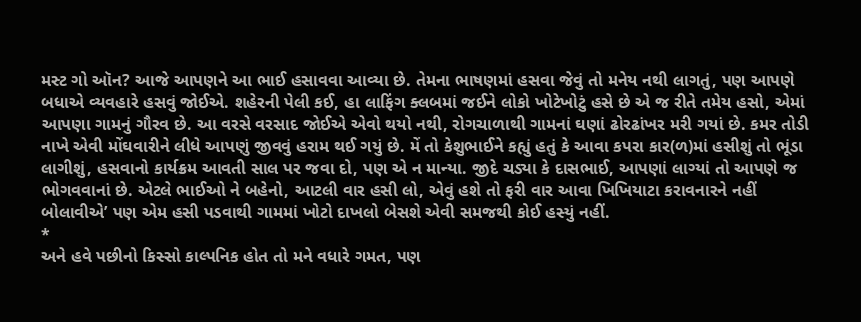મસ્ટ ગો ઑન? આજે આપણને આ ભાઈ હસાવવા આવ્યા છે. તેમના ભાષણમાં હસવા જેવું તો મનેય નથી લાગતું, પણ આપણે બધાએ વ્યવહારે હસવું જોઈએ. શહેરની પેલી કઈ, હા લાફિંગ ક્લબમાં જઈને લોકો ખોટેખોટું હસે છે એ જ રીતે તમેય હસો, એમાં આપણા ગામનું ગૌરવ છે. આ વરસે વરસાદ જોઈએ એવો થયો નથી, રોગચાળાથી ગામનાં ઘણાં ઢોરઢાંખર મરી ગયાં છે. કમર તોડી નાખે એવી મોંઘવારીને લીધે આપણું જીવવું હરામ થઈ ગયું છે. મેં તો કેશુભાઈને કહ્યું હતું કે આવા કપરા કાર(ળ)માં હસીશું તો ભૂંડા લાગીશું, હસવાનો કાર્યક્રમ આવતી સાલ પર જવા દો, પણ એ ન માન્યા. જીદે ચડ્યા કે દાસભાઈ, આપણાં લાગ્યાં તો આપણે જ ભોગવવાનાં છે. એટલે ભાઈઓ ને બહેનો, આટલી વાર હસી લો, એવું હશે તો ફરી વાર આવા ખિખિયાટા કરાવનારને નહીં બોલાવીએ’ પણ એમ હસી પડવાથી ગામમાં ખોટો દાખલો બેસશે એવી સમજથી કોઈ હસ્યું નહીં.
*
અને હવે પછીનો કિસ્સો કાલ્પનિક હોત તો મને વધારે ગમત, પણ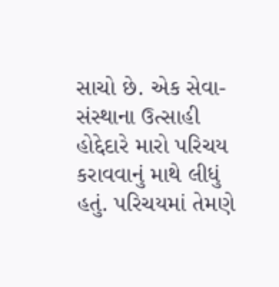સાચો છે. એક સેવા-સંસ્થાના ઉત્સાહી હોદ્દેદારે મારો પરિચય કરાવવાનું માથે લીધું હતું. પરિચયમાં તેમણે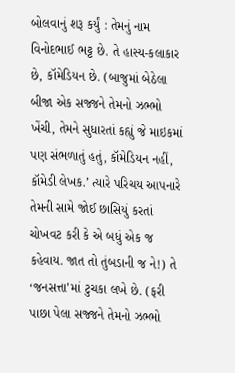બોલવાનું શરૂ કર્યું : તેમનું નામ વિનોદભાઈ ભટ્ટ છે. તે હાસ્ય-કલાકાર છે, કૉમેડિયન છે. (બાજુમાં બેઠેલા બીજા એક સજ્જને તેમનો ઝભ્ભો ખેંચી, તેમને સુધારતાં કહ્યું જે માઇકમાં પણ સંભળાતું હતું, કૉમેડિયન નહીં, કૉમેડી લેખક.’ ત્યારે પરિચય આપનારે તેમની સામે જોઈ છાસિયું કરતાં ચોખવટ કરી કે એ બધું એક જ કહેવાય. જાત તો તુંબડાની જ ને!) તે ‘જનસત્તા’માં ટુચકા લખે છે. (ફરી પાછા પેલા સજ્જને તેમનો ઝભ્ભો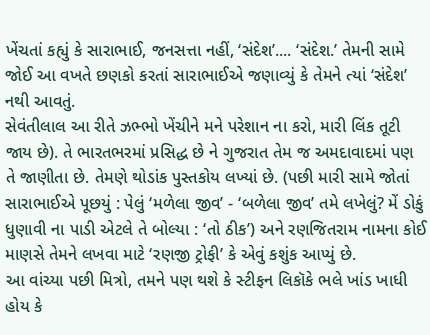ખેંચતાં કહ્યું કે સારાભાઈ, જનસત્તા નહીં, ‘સંદેશ’.... ‘સંદેશ.’ તેમની સામે જોઈ આ વખતે છણકો કરતાં સારાભાઈએ જણાવ્યું કે તેમને ત્યાં ‘સંદેશ’ નથી આવતું.
સેવંતીલાલ આ રીતે ઝભ્ભો ખેંચીને મને પરેશાન ના કરો, મારી લિંક તૂટી જાય છે). તે ભારતભરમાં પ્રસિદ્ધ છે ને ગુજરાત તેમ જ અમદાવાદમાં પણ તે જાણીતા છે. તેમણે થોડાંક પુસ્તકોય લખ્યાં છે. (પછી મારી સામે જોતાં સારાભાઈએ પૂછયું : પેલું ‘મળેલા જીવ’ - ‘બળેલા જીવ’ તમે લખેલું? મેં ડોકું ધુણાવી ના પાડી એટલે તે બોલ્યા : ‘તો ઠીક’) અને રણજિતરામ નામના કોઈ માણસે તેમને લખવા માટે ‘રણજી ટ્રોફી’ કે એવું કશુંક આપ્યું છે.
આ વાંચ્યા પછી મિત્રો, તમને પણ થશે કે સ્ટીફન લિકૉકે ભલે ખાંડ ખાધી હોય કે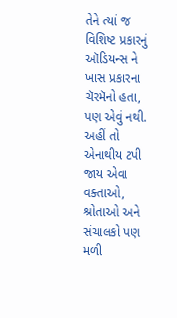તેને ત્યાં જ વિશિષ્ટ પ્રકારનું ઑડિયન્સ ને ખાસ પ્રકારના ચૅરમૅનો હતા, પણ એવું નથી. અહીં તો એનાથીય ટપી જાય એવા વક્તાઓ, શ્રોતાઓ અને સંચાલકો પણ મળી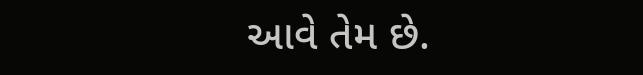આવે તેમ છે.